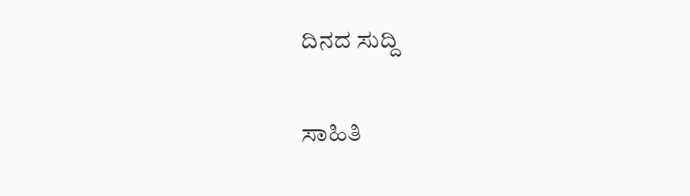ದಿನದ ಸುದ್ದಿ

ಸಾಹಿತಿ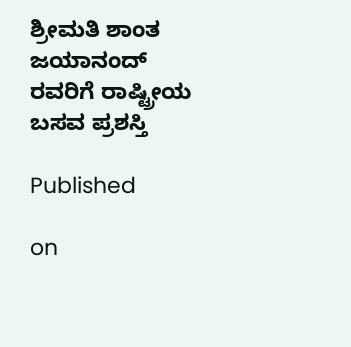ಶ್ರೀಮತಿ ಶಾಂತ ಜಯಾನಂದ್ ರವರಿಗೆ ರಾಷ್ಟ್ರೀಯ ಬಸವ ಪ್ರಶಸ್ತಿ

Published

on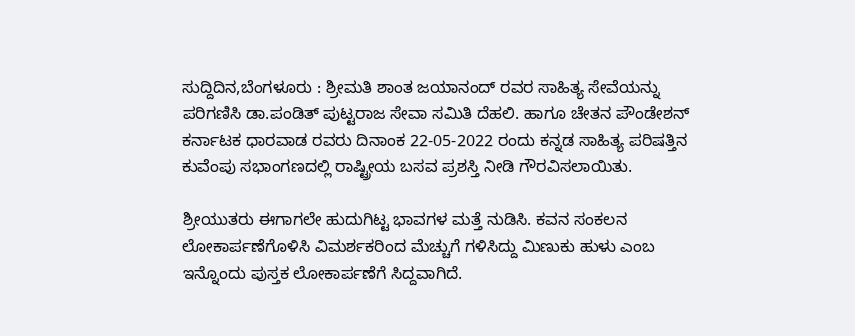ಸುದ್ದಿದಿನ,ಬೆಂಗಳೂರು : ಶ್ರೀಮತಿ ಶಾಂತ ಜಯಾನಂದ್ ರವರ ಸಾಹಿತ್ಯ ಸೇವೆಯನ್ನು ಪರಿಗಣಿಸಿ ಡಾ.ಪಂಡಿತ್ ಪುಟ್ಟರಾಜ ಸೇವಾ ಸಮಿತಿ ದೆಹಲಿ. ಹಾಗೂ ಚೇತನ ಪೌಂಡೇಶನ್ ಕರ್ನಾಟಕ ಧಾರವಾಡ ರವರು ದಿನಾಂಕ 22-05-2022 ರಂದು ಕನ್ನಡ ಸಾಹಿತ್ಯ ಪರಿಷತ್ತಿನ ಕುವೆಂಪು ಸಭಾಂಗಣದಲ್ಲಿ ರಾಷ್ಟ್ರೀಯ ಬಸವ ಪ್ರಶಸ್ತಿ ನೀಡಿ ಗೌರವಿಸಲಾಯಿತು.

ಶ್ರೀಯುತರು ಈಗಾಗಲೇ ಹುದುಗಿಟ್ಟ ಭಾವಗಳ ಮತ್ತೆ ನುಡಿಸಿ. ಕವನ ಸಂಕಲನ ಲೋಕಾರ್ಪಣೆಗೊಳಿಸಿ ವಿಮರ್ಶಕರಿಂದ ಮೆಚ್ಚುಗೆ ಗಳಿಸಿದ್ದು ಮಿಣುಕು ಹುಳು ಎಂಬ ಇನ್ನೊಂದು ಪುಸ್ತಕ ಲೋಕಾರ್ಪಣೆಗೆ ಸಿದ್ದವಾಗಿದೆ.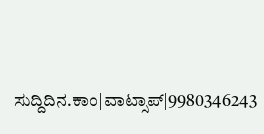ಸುದ್ದಿದಿನ.ಕಾಂ|ವಾಟ್ಸಾಪ್|9980346243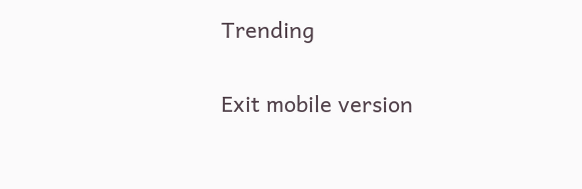Trending

Exit mobile version